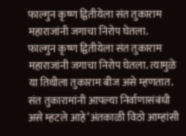फाल्गुन कृष्ण द्वितीयेला संत तुकाराम महाराजांनी जगाचा निरोप घेतला.
फाल्गुन कृष्ण द्वितीयेला संत तुकाराम महाराजांनी जगाचा निरोप घेतला. त्यामुळे या तिथीला तुकाराम बीज असे म्हणतात. संत तुकारामांनी आपल्या निर्वाणासंबंधी असे म्हटले आहे ‘अंतकाळी विठो आम्हांसी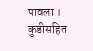पावला । कुडीसहित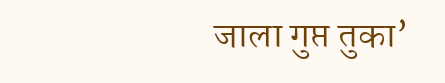जाला गुप्त तुका’